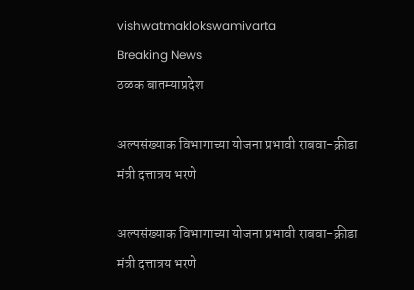vishwatmaklokswamivarta
Breaking News
ठळक बातम्याप्रदेश

अल्पसंख्याक विभागाच्या योजना प्रभावी राबवा-क्रीडा मंत्री दत्तात्रय भरणे

अल्पसंख्याक विभागाच्या योजना प्रभावी राबवा-क्रीडा मंत्री दत्तात्रय भरणे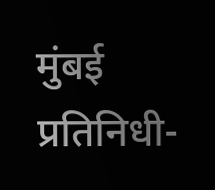मुंबई प्रतिनिधी-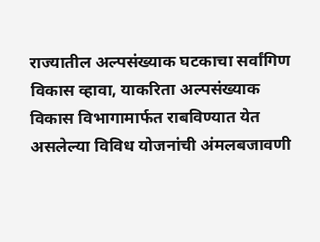राज्यातील अल्पसंख्याक घटकाचा सर्वांगिण विकास व्हावा, याकरिता अल्पसंख्याक विकास विभागामार्फत राबविण्यात येत असलेल्या विविध योजनांची अंमलबजावणी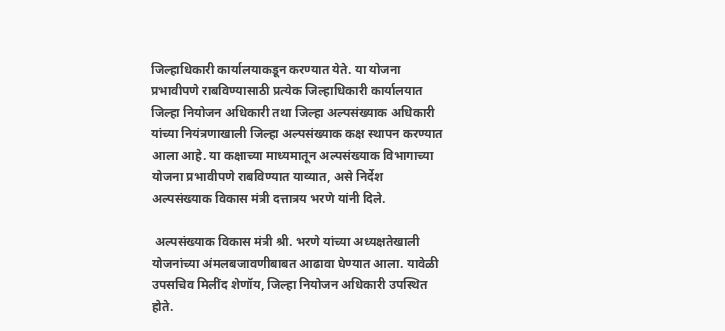जिल्हाधिकारी कार्यालयाकडून करण्यात येते. या योजना प्रभावीपणे राबविण्यासाठी प्रत्येक जिल्हाधिकारी कार्यालयात जिल्हा नियोजन अधिकारी तथा जिल्हा अल्पसंख्याक अधिकारी यांच्या नियंत्रणाखाली जिल्हा अल्पसंख्याक कक्ष स्थापन करण्यात आला आहे. या कक्षाच्या माध्यमातून अल्पसंख्याक विभागाच्या योजना प्रभावीपणे राबविण्यात याव्यात, असे निर्देश अल्पसंख्याक विकास मंत्री दत्तात्रय भरणे यांनी दिले.

 अल्पसंख्याक विकास मंत्री श्री. भरणे यांच्या अध्यक्षतेखाली योजनांच्या अंमलबजावणीबाबत आढावा घेण्यात आला. यावेळी उपसचिव मिलींद शेणॉय, जिल्हा नियोजन अधिकारी उपस्थित होते.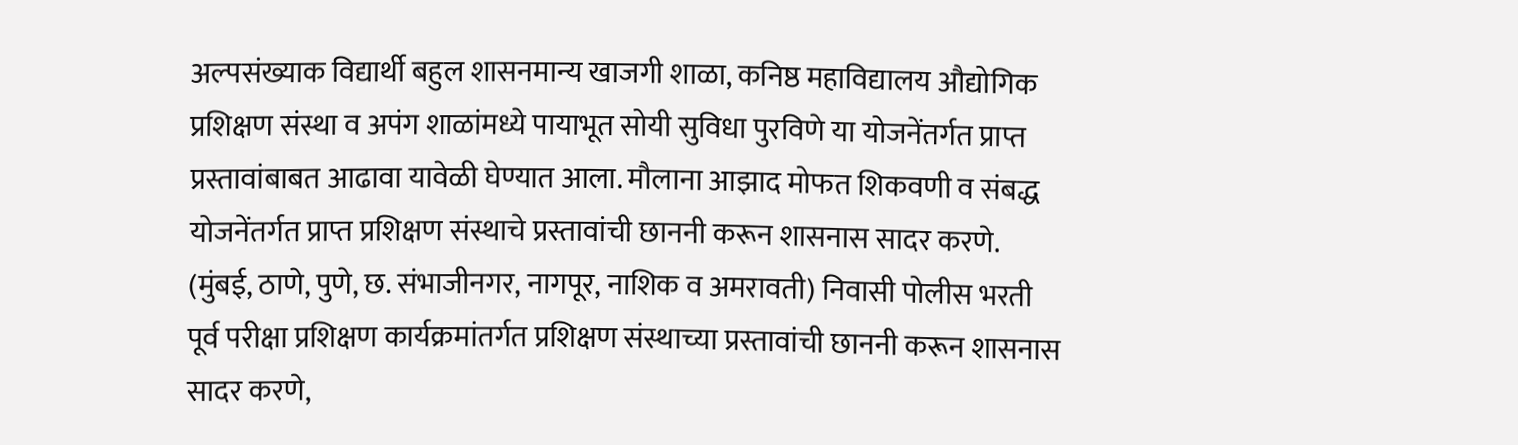अल्पसंख्याक विद्यार्थी बहुल शासनमान्य खाजगी शाळा, कनिष्ठ महाविद्यालय औद्योगिक प्रशिक्षण संस्था व अपंग शाळांमध्ये पायाभूत सोयी सुविधा पुरविणे या योजनेंतर्गत प्राप्त प्रस्तावांबाबत आढावा यावेळी घेण्यात आला. मौलाना आझाद मोफत शिकवणी व संबद्ध योजनेंतर्गत प्राप्त प्रशिक्षण संस्थाचे प्रस्तावांची छाननी करून शासनास सादर करणे. (मुंबई, ठाणे, पुणे, छ. संभाजीनगर, नागपूर, नाशिक व अमरावती) निवासी पोलीस भरती पूर्व परीक्षा प्रशिक्षण कार्यक्रमांतर्गत प्रशिक्षण संस्थाच्या प्रस्तावांची छाननी करून शासनास सादर करणे,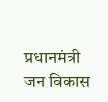प्रधानमंत्री जन विकास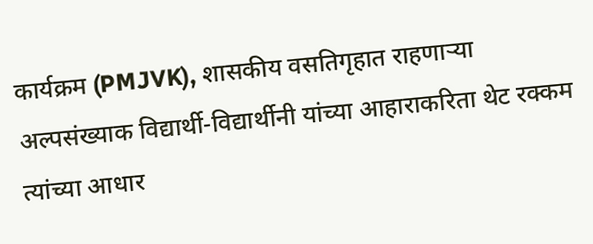कार्यक्रम (PMJVK), शासकीय वसतिगृहात राहणाऱ्या अल्पसंख्याक विद्यार्थी-विद्यार्थीनी यांच्या आहाराकरिता थेट रक्कम त्यांच्या आधार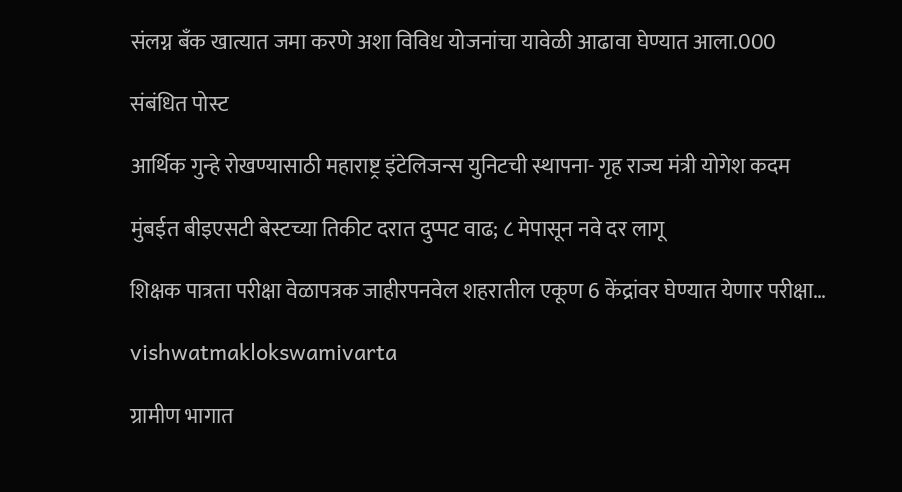संलग्न बँक खात्यात जमा करणे अशा विविध योजनांचा यावेळी आढावा घेण्यात आला.000

संबंधित पोस्ट

आर्थिक गुन्हे रोखण्यासाठी महाराष्ट्र इंटेलिजन्स युनिटची स्थापना- गृह राज्य मंत्री योगेश कदम

मुंबईत बीइएसटी बेस्टच्या तिकीट दरात दुप्पट वाढ; ८ मेपासून नवे दर लागू

शिक्षक पात्रता परीक्षा वेळापत्रक जाहीरपनवेल शहरातील एकूण 6 केंद्रांवर घेण्यात येणार परीक्षा…

vishwatmaklokswamivarta

ग्रामीण भागात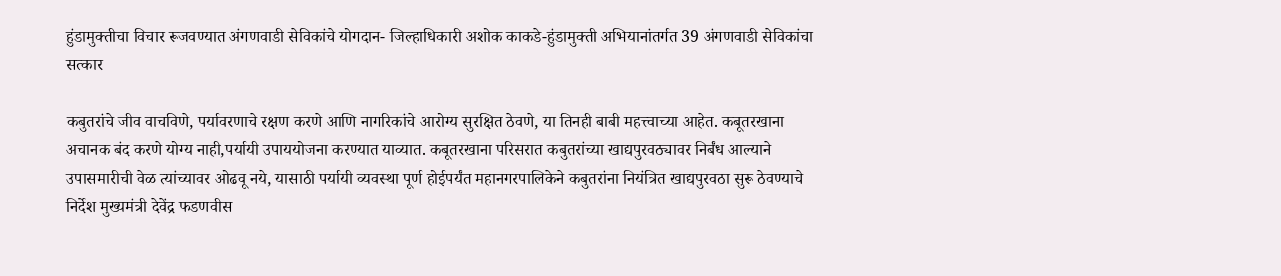हुंडामुक्तीचा विचार रूजवण्यात अंगणवाडी सेविकांचे योगदान- जिल्हाधिकारी अशोक काकडे-हुंडामुक्ती अभियानांतर्गत 39 अंगणवाडी सेविकांचा सत्कार

कबुतरांचे जीव वाचविणे, पर्यावरणाचे रक्षण करणे आणि नागरिकांचे आरोग्य सुरक्षित ठेवणे, या तिनही बाबी महत्त्वाच्या आहेत. कबूतरखाना अचानक बंद करणे योग्य नाही,पर्यायी उपाययोजना करण्यात याव्यात. कबूतरखाना परिसरात कबुतरांच्या खाद्यपुरवठ्यावर निर्बंध आल्याने उपासमारीची वेळ त्यांच्यावर ओढवू नये, यासाठी पर्यायी व्यवस्था पूर्ण होईपर्यंत महानगरपालिकेने कबुतरांना नियंत्रित खाद्यपुरवठा सुरू ठेवण्याचे निर्देश मुख्यमंत्री देवेंद्र फडणवीस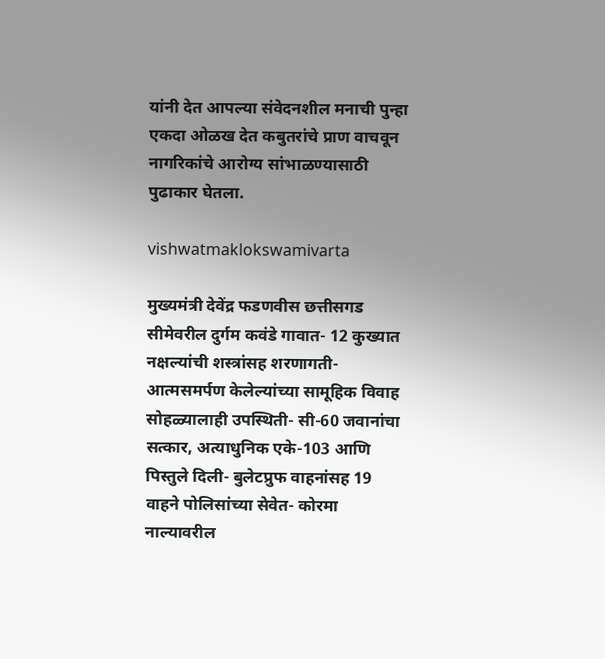यांनी देत आपल्या संवेदनशील मनाची पुन्हा एकदा ओळख देत कबुतरांचे प्राण वाचवून नागरिकांचे आरोग्य सांभाळण्यासाठी पुढाकार घेतला.

vishwatmaklokswamivarta

मुख्यमंत्री देवेंद्र फडणवीस छत्तीसगड सीमेवरील दुर्गम कवंडे गावात- 12 कुख्यात नक्षल्यांची शस्त्रांसह शरणागती- आत्मसमर्पण केलेल्यांच्या सामूहिक विवाह सोहळ्यालाही उपस्थिती- सी-60 जवानांचा सत्कार, अत्याधुनिक एके-103 आणि पिस्तुले दिली- बुलेटप्रुफ वाहनांसह 19 वाहने पोलिसांच्या सेवेत- कोरमा नाल्यावरील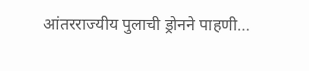आंतरराज्यीय पुलाची ड्रोनने पाहणी…